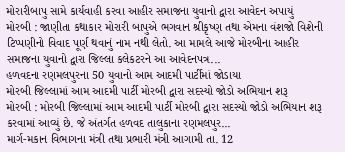મોરારીબાપુ સામે કાર્યવાહી કરવા આહીર સમાજના યુવાનો દ્વારા આવેદન અપાયું
મોરબી : જાણીતા કથાકાર મોરારી બાપુએ ભગવાન શ્રીકૃષ્ણ તથા એમના વંશજો વિશેની ટિપ્પણીનો વિવાદ પૂર્ણ થવાનું નામ નથી લેતો. આ મામલે આજે મોરબીના આહીર સમાજના યુવાનો દ્વારા જિલ્લા કલેકટરને આ આવેદનપત્ર...
હળવદના રણમલપુરના 50 યુવાનો આમ આદમી પાર્ટીમાં જોડાયા
મોરબી જિલ્લામાં આમ આદમી પાર્ટી મોરબી દ્વારા સદસ્યો જોડો અભિયાન શરૂ
મોરબી : મોરબી જિલ્લામાં આમ આદમી પાર્ટી મોરબી દ્વારા સદસ્યો જોડો અભિયાન શરૂ કરવામાં આવ્યું છે. જે અંતર્ગત હળવદ તાલુકાના રણમલપુર...
માર્ગ-મકાન વિભાગના મંત્રી તથા પ્રભારી મંત્રી આગામી તા. 12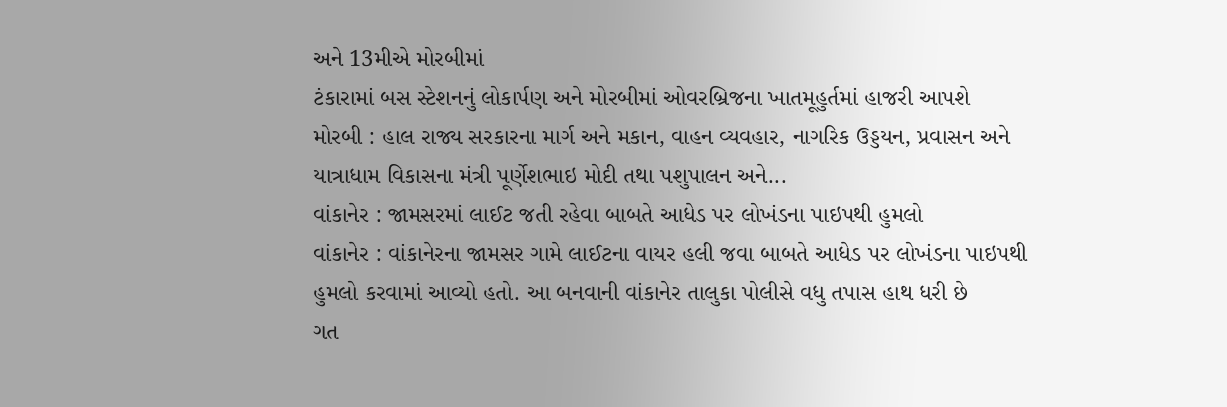અને 13મીએ મોરબીમાં
ટંકારામાં બસ સ્ટેશનનું લોકાર્પણ અને મોરબીમાં ઓવરબ્રિજના ખાતમૂહુર્તમાં હાજરી આપશે
મોરબી : હાલ રાજ્ય સરકારના માર્ગ અને મકાન, વાહન વ્યવહાર, નાગરિક ઉડ્ડયન, પ્રવાસન અને યાત્રાધામ વિકાસના મંત્રી પૂર્ણેશભાઇ મોદી તથા પશુપાલન અને...
વાંકાનેર : જામસરમાં લાઈટ જતી રહેવા બાબતે આધેડ પર લોખંડના પાઇપથી હુમલો
વાંકાનેર : વાંકાનેરના જામસર ગામે લાઈટના વાયર હલી જવા બાબતે આધેડ પર લોખંડના પાઇપથી હુમલો કરવામાં આવ્યો હતો. આ બનવાની વાંકાનેર તાલુકા પોલીસે વધુ તપાસ હાથ ધરી છે
ગત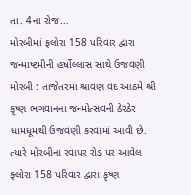તા. 4ના રોજ...
મોરબીમાં ફલોરા 158 પરિવાર દ્વારા જન્માષ્ટમીની હર્ષોલ્લાસ સાથે ઉજવણી
મોરબી : તાજેતરમા શ્રાવણ વદ આઠમે શ્રી કૃષ્ણ ભગવાનના જન્મોત્સવની ઠેરઠેર ધામધૂમથી ઉજવણી કરવામાં આવી છે. ત્યારે મોરબીના રવાપર રોડ પર આવેલ ફ્લોરા 158 પરિવાર દ્વારા કૃષ્ણ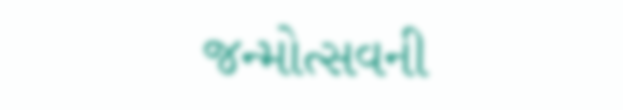જન્મોત્સવની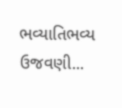ભવ્યાતિભવ્ય ઉજવણી...